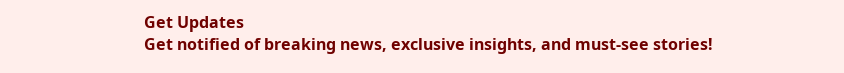Get Updates
Get notified of breaking news, exclusive insights, and must-see stories!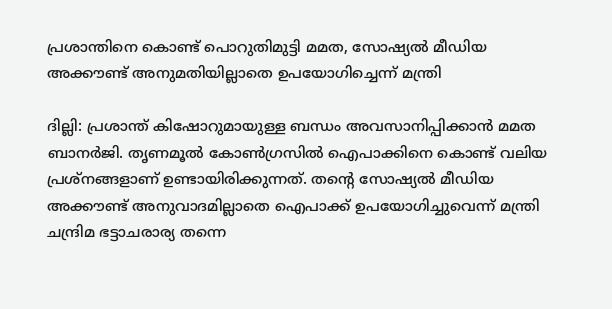പ്രശാന്തിനെ കൊണ്ട് പൊറുതിമുട്ടി മമത, സോഷ്യല്‍ മീഡിയ അക്കൗണ്ട് അനുമതിയില്ലാതെ ഉപയോഗിച്ചെന്ന് മന്ത്രി

ദില്ലി: പ്രശാന്ത് കിഷോറുമായുള്ള ബന്ധം അവസാനിപ്പിക്കാന്‍ മമത ബാനര്‍ജി. തൃണമൂല്‍ കോണ്‍ഗ്രസില്‍ ഐപാക്കിനെ കൊണ്ട് വലിയ പ്രശ്‌നങ്ങളാണ് ഉണ്ടായിരിക്കുന്നത്. തന്റെ സോഷ്യല്‍ മീഡിയ അക്കൗണ്ട് അനുവാദമില്ലാതെ ഐപാക്ക് ഉപയോഗിച്ചുവെന്ന് മന്ത്രി ചന്ദ്രിമ ഭട്ടാചരാര്യ തന്നെ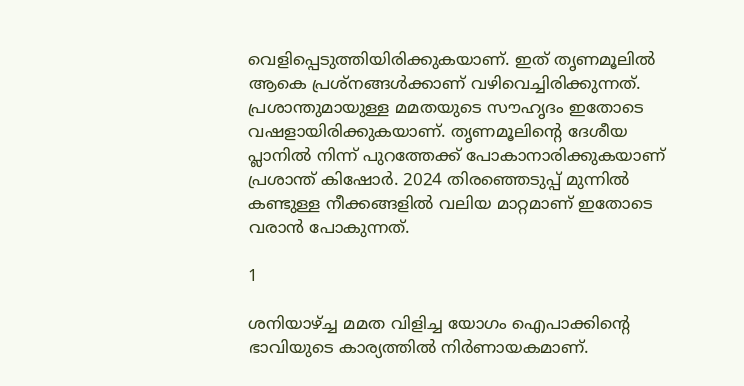വെളിപ്പെടുത്തിയിരിക്കുകയാണ്. ഇത് തൃണമൂലില്‍ ആകെ പ്രശ്‌നങ്ങള്‍ക്കാണ് വഴിവെച്ചിരിക്കുന്നത്. പ്രശാന്തുമായുള്ള മമതയുടെ സൗഹൃദം ഇതോടെ വഷളായിരിക്കുകയാണ്. തൃണമൂലിന്റെ ദേശീയ പ്ലാനില്‍ നിന്ന് പുറത്തേക്ക് പോകാനാരിക്കുകയാണ് പ്രശാന്ത് കിഷോര്‍. 2024 തിരഞ്ഞെടുപ്പ് മുന്നില്‍ കണ്ടുള്ള നീക്കങ്ങളില്‍ വലിയ മാറ്റമാണ് ഇതോടെ വരാന്‍ പോകുന്നത്.

1

ശനിയാഴ്ച്ച മമത വിളിച്ച യോഗം ഐപാക്കിന്റെ ഭാവിയുടെ കാര്യത്തില്‍ നിര്‍ണായകമാണ്.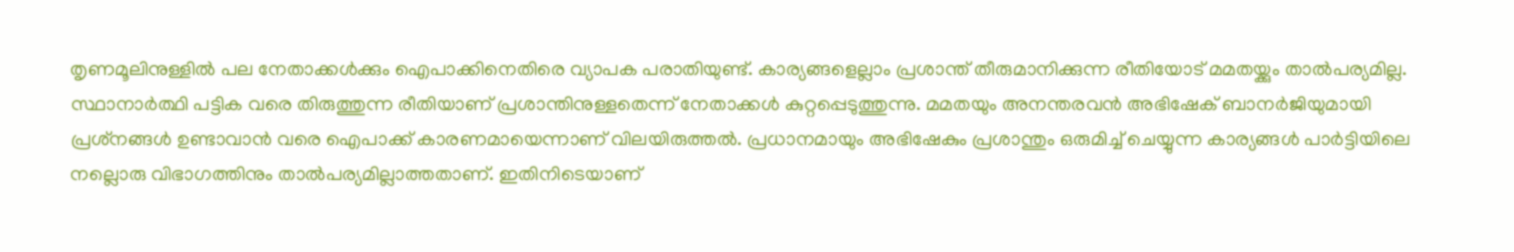തൃണമൂലിനുള്ളില്‍ പല നേതാക്കള്‍ക്കും ഐപാക്കിനെതിരെ വ്യാപക പരാതിയുണ്ട്. കാര്യങ്ങളെല്ലാം പ്രശാന്ത് തീരുമാനിക്കുന്ന രീതിയോട് മമതയ്ക്കും താല്‍പര്യമില്ല. സ്ഥാനാര്‍ത്ഥി പട്ടിക വരെ തിരുത്തുന്ന രീതിയാണ് പ്രശാന്തിനുള്ളതെന്ന് നേതാക്കള്‍ കുറ്റപ്പെടുത്തുന്നു. മമതയും അനന്തരവന്‍ അഭിഷേക് ബാനര്‍ജിയുമായി പ്രശ്‌നങ്ങള്‍ ഉണ്ടാവാന്‍ വരെ ഐപാക്ക് കാരണമായെന്നാണ് വിലയിരുത്തല്‍. പ്രധാനമായും അഭിഷേകും പ്രശാന്തും ഒരുമിച്ച് ചെയ്യുന്ന കാര്യങ്ങള്‍ പാര്‍ട്ടിയിലെ നല്ലൊരു വിഭാഗത്തിനും താല്‍പര്യമില്ലാത്തതാണ്. ഇതിനിടെയാണ്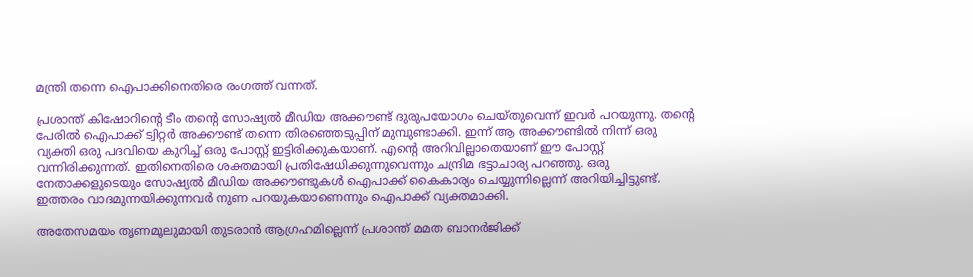മന്ത്രി തന്നെ ഐപാക്കിനെതിരെ രംഗത്ത് വന്നത്.

പ്രശാന്ത് കിഷോറിന്റെ ടീം തന്റെ സോഷ്യല്‍ മീഡിയ അക്കൗണ്ട് ദുരുപയോഗം ചെയ്തുവെന്ന് ഇവര്‍ പറയുന്നു. തന്റെ പേരില്‍ ഐപാക്ക് ട്വിറ്റര്‍ അക്കൗണ്ട് തന്നെ തിരഞ്ഞെടുപ്പിന് മുമ്പുണ്ടാക്കി. ഇന്ന് ആ അക്കൗണ്ടില്‍ നിന്ന് ഒരു വ്യക്തി ഒരു പദവിയെ കുറിച്ച് ഒരു പോസ്റ്റ് ഇട്ടിരിക്കുകയാണ്. എന്റെ അറിവില്ലാതെയാണ് ഈ പോസ്റ്റ് വന്നിരിക്കുന്നത്. ഇതിനെതിരെ ശക്തമായി പ്രതിഷേധിക്കുന്നുവെന്നും ചന്ദ്രിമ ഭട്ടാചാര്യ പറഞ്ഞു. ഒരു നേതാക്കളുടെയും സോഷ്യല്‍ മീഡിയ അക്കൗണ്ടുകള്‍ ഐപാക്ക് കൈകാര്യം ചെയ്യുന്നില്ലെന്ന് അറിയിച്ചിട്ടുണ്ട്. ഇത്തരം വാദമുന്നയിക്കുന്നവര്‍ നുണ പറയുകയാണെന്നും ഐപാക്ക് വ്യക്തമാക്കി.

അതേസമയം തൃണമൂലുമായി തുടരാന്‍ ആഗ്രഹമില്ലെന്ന് പ്രശാന്ത് മമത ബാനര്‍ജിക്ക്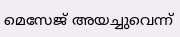മെസേജ് അയച്ചുവെന്ന്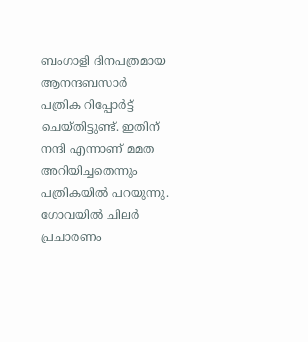ബംഗാളി ദിനപത്രമായ ആനന്ദബസാര്‍ പത്രിക റിപ്പോര്‍ട്ട് ചെയ്തിട്ടുണ്ട്. ഇതിന് നന്ദി എന്നാണ് മമത അറിയിച്ചതെന്നും പത്രികയില്‍ പറയുന്നു. ഗോവയില്‍ ചിലര്‍ പ്രചാരണം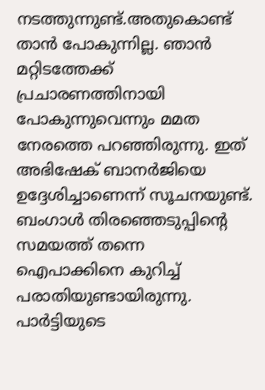നടത്തുന്നുണ്ട്.അതുകൊണ്ട് താന്‍ പോകുന്നില്ല. ഞാന്‍ മറ്റിടത്തേക്ക് പ്രചാരണത്തിനായി പോകുന്നുവെന്നും മമത നേരത്തെ പറഞ്ഞിരുന്നു. ഇത് അഭിഷേക് ബാനര്‍ജിയെ ഉദ്ദേശിച്ചാണെന്ന് സൂചനയുണ്ട്. ബംഗാള്‍ തിരഞ്ഞെടുപ്പിന്റെ സമയത്ത് തന്നെ ഐപാക്കിനെ കുറിച്ച് പരാതിയുണ്ടായിരുന്നു. പാര്‍ട്ടിയുടെ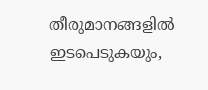തീരുമാനങ്ങളില്‍ ഇടപെടുകയും,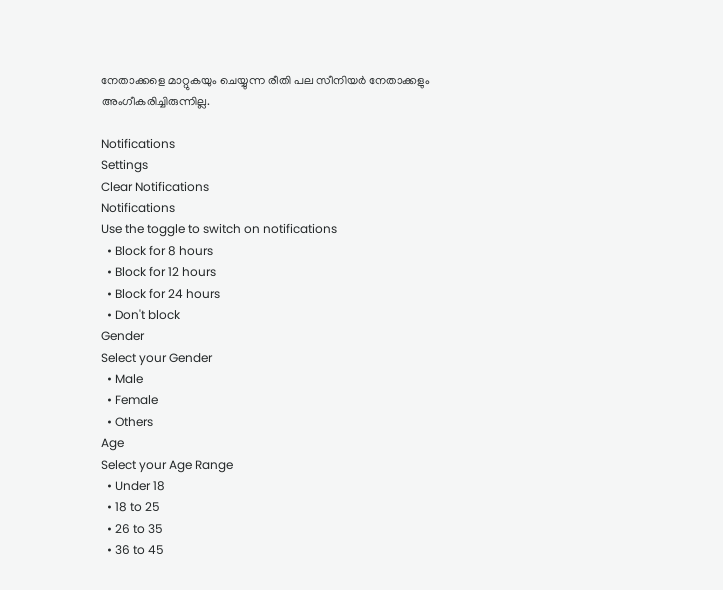നേതാക്കളെ മാറ്റുകയും ചെയ്യുന്ന രീതി പല സീനിയര്‍ നേതാക്കളും അംഗീകരിച്ചിരുന്നില്ല.

Notifications
Settings
Clear Notifications
Notifications
Use the toggle to switch on notifications
  • Block for 8 hours
  • Block for 12 hours
  • Block for 24 hours
  • Don't block
Gender
Select your Gender
  • Male
  • Female
  • Others
Age
Select your Age Range
  • Under 18
  • 18 to 25
  • 26 to 35
  • 36 to 45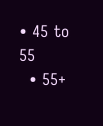• 45 to 55
  • 55+